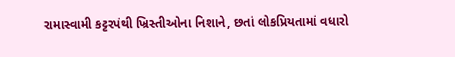રામાસ્વામી કટ્ટરપંથી ખ્રિસ્તીઓના નિશાને, છતાં લોકપ્રિયતામાં વધારો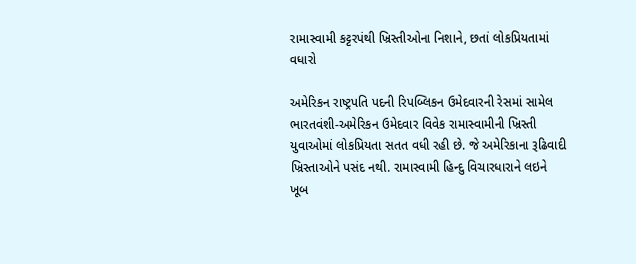રામાસ્વામી કટ્ટરપંથી ખ્રિસ્તીઓના નિશાને, છતાં લોકપ્રિયતામાં વધારો

અમેરિકન રાષ્ટ્રપતિ પદની રિપબ્લિકન ઉમેદવારની રેસમાં સામેલ ભારતવંશી-અમેરિકન ઉમેદવાર વિવેક રામાસ્વામીની ખ્રિસ્તી યુવાઓમાં લોકપ્રિયતા સતત વધી રહી છે. જે અમેરિકાના રૂઢિવાદી ખ્રિસ્તાઓને પસંદ નથી. રામાસ્વામી હિન્દુ વિચારધારાને લઇને ખૂબ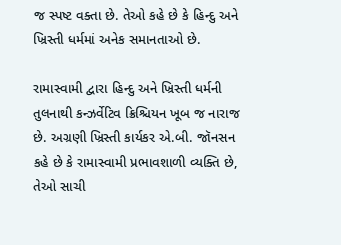જ સ્પષ્ટ વક્તા છે. તેઓ કહે છે કે હિન્દુ અને ખ્રિસ્તી ધર્મમાં અનેક સમાનતાઓ છે.

રામાસ્વામી દ્વારા હિન્દુ અને ખ્રિસ્તી ધર્મની તુલનાથી કન્ઝર્વેટિવ ક્રિશ્ચિયન ખૂબ જ નારાજ છે. અગ્રણી ખ્રિસ્તી કાર્યકર એ.બી. જૉનસન કહે છે કે રામાસ્વામી પ્રભાવશાળી વ્યક્તિ છે, તેઓ સાચી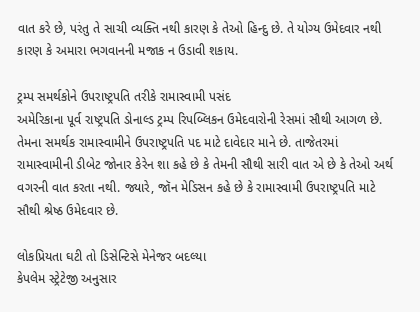વાત કરે છે, પરંતુ તે સાચી વ્યક્તિ નથી કારણ કે તેઓ હિન્દુ છે. તે યોગ્ય ઉમેદવાર નથી કારણ કે અમારા ભગવાનની મજાક ન ઉડાવી શકાય.

ટ્રમ્પ સમર્થકોને ઉપરાષ્ટ્રપતિ તરીકે રામાસ્વામી પસંદ
અમેરિકાના પૂર્વ રાષ્ટ્રપતિ ડોનાલ્ડ ટ્રમ્પ રિપબ્લિકન ઉમેદવારોની રેસમાં સૌથી આગળ છે. તેમના સમર્થક રામાસ્વામીને ઉપરાષ્ટ્રપતિ પદ માટે દાવેદાર માને છે. તાજેતરમાં રામાસ્વામીની ડીબેટ જોનાર કેરેન શા કહે છે કે તેમની સૌથી સારી વાત એ છે કે તેઓ અર્થ વગરની વાત કરતા નથી. જ્યારે, જૉન મેડિસન કહે છે કે રામાસ્વામી ઉપરાષ્ટ્રપતિ માટે સૌથી શ્રેષ્ઠ ઉમેદવાર છે.

લોકપ્રિયતા ઘટી તો ડિસેન્ટિસે મેનેજર બદલ્યા
કેપલેમ સ્ટ્રેટેજી અનુસાર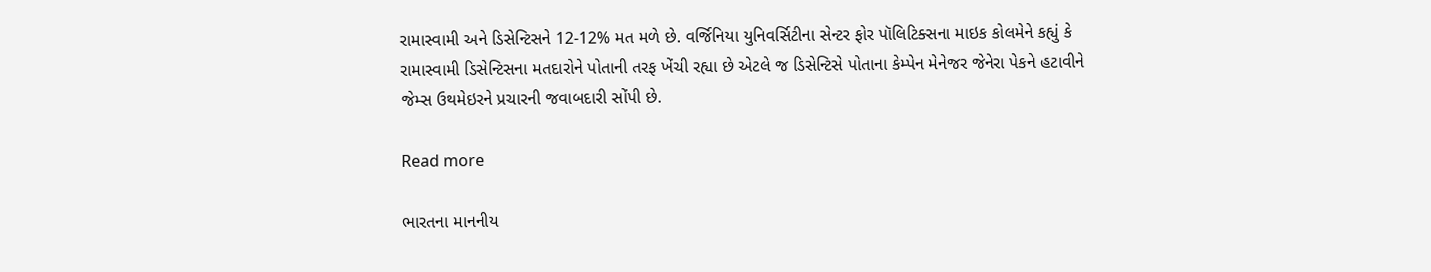રામાસ્વામી અને ડિસેન્ટિસને 12-12% મત મળે છે. વર્જિનિયા યુનિવર્સિટીના સેન્ટર ફોર પૉલિટિક્સના માઇક કોલમેને કહ્યું કે રામાસ્વામી ડિસેન્ટિસના મતદારોને પોતાની તરફ ખેંચી રહ્યા છે એટલે જ ડિસેન્ટિસે પોતાના કેમ્પેન મેનેજર જેનેરા પેકને હટાવીને જેમ્સ ઉથમેઇરને પ્રચારની જવાબદારી સોંપી છે.

Read more

ભારતના માનનીય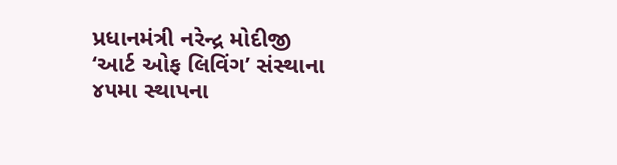પ્રધાનમંત્રી નરેન્દ્ર મોદીજી ‘આર્ટ ઓફ લિવિંગ’ સંસ્થાના ૪૫મા સ્થાપના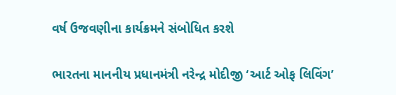વર્ષ ઉજવણીના કાર્યક્રમને સંબોધિત કરશે

ભારતના માનનીય પ્રધાનમંત્રી નરેન્દ્ર મોદીજી ‘આર્ટ ઓફ લિવિંગ’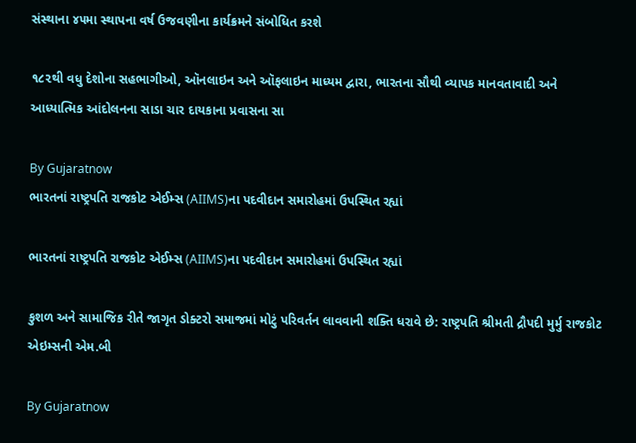સંસ્થાના ૪૫મા સ્થાપના વર્ષ ઉજવણીના કાર્યક્રમને સંબોધિત કરશે

૧૮૨થી વધુ દેશોના સહભાગીઓ, ઑનલાઇન અને ઑફલાઇન માધ્યમ દ્વારા, ભારતના સૌથી વ્યાપક માનવતાવાદી અને આધ્યાત્મિક આંદોલનના સાડા ચાર દાયકાના પ્રવાસના સા

By Gujaratnow
ભારતનાં રાષ્ટ્રપતિ રાજકોટ એઈમ્સ (AIIMS)ના પદવીદાન સમારોહમાં ઉપસ્થિત રહ્યાં

ભારતનાં રાષ્ટ્રપતિ રાજકોટ એઈમ્સ (AIIMS)ના પદવીદાન સમારોહમાં ઉપસ્થિત રહ્યાં

કુશળ અને સામાજિક રીતે જાગૃત ડોક્ટરો સમાજમાં મોટું પરિવર્તન લાવવાની શક્તિ ધરાવે છે: રાષ્ટ્રપતિ શ્રીમતી દ્રૌપદી મુર્મુ રાજકોટ એઇમ્સની એમ.બી

By Gujaratnow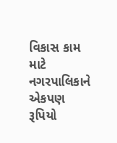વિકાસ કામ માટે નગરપાલિકાને એકપણ રૂપિયો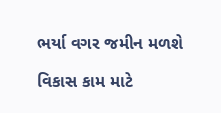ભર્યા વગર જમીન મળશે

વિકાસ કામ માટે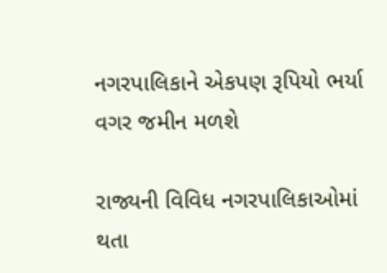નગરપાલિકાને એકપણ રૂપિયો ભર્યા વગર જમીન મળશે

રાજ્યની વિવિધ નગરપાલિકાઓમાં થતા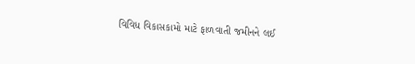વિવિધ વિકાસકામો માટે ફાળવાતી જમીનને લઈ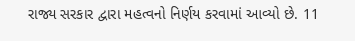રાજ્ય સરકાર દ્વારા મહત્વનો નિર્ણય કરવામાં આવ્યો છે. 11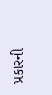પ્રકારની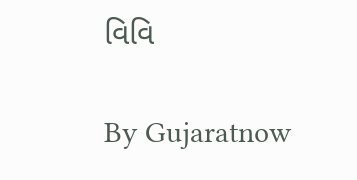વિવિ

By Gujaratnow